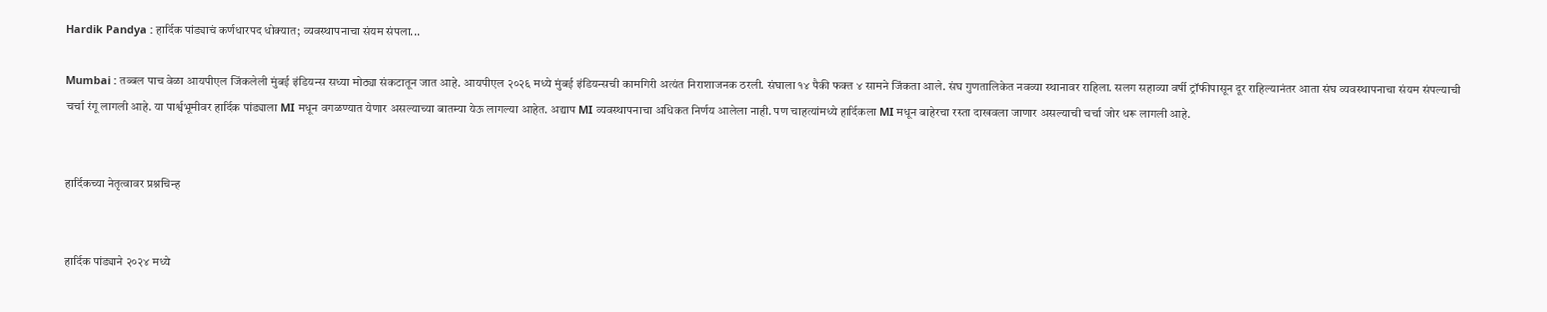Hardik Pandya : हार्दिक पांड्याचं कर्णधारपद धोक्यात; व्यवस्थापनाचा संयम संपला...

Mumbai : तब्बल पाच वेळा आयपीएल जिंकलेली मुंबई इंडियन्स सध्या मोठ्या संकटातून जात आहे. आयपीएल २०२६ मध्ये मुंबई इंडियन्सची कामगिरी अत्यंत निराशाजनक ठरली. संघाला १४ पैकी फक्त ४ सामने जिंकता आले. संघ गुणतालिकेत नवव्या स्थानावर राहिला. सलग सहाव्या वर्षी ट्रॉफीपासून दूर राहिल्यानंतर आता संघ व्यवस्थापनाचा संयम संपल्याची चर्चा रंगू लागली आहे. या पार्श्वभूमीवर हार्दिक पांड्याला MI मधून वगळण्यात येणार असल्याच्या बातम्या येऊ लागल्या आहेत. अद्याप MI व्यवस्थापनाचा अधिकत निर्णय आलेला नाही. पण चाहत्यांमध्ये हार्दिकला MI मधून बाहेरचा रस्ता दाखवला जाणार असल्याची चर्चा जोर धरू लागली आहे.


हार्दिकच्या नेतृत्वावर प्रश्नचिन्ह


हार्दिक पांड्याने २०२४ मध्ये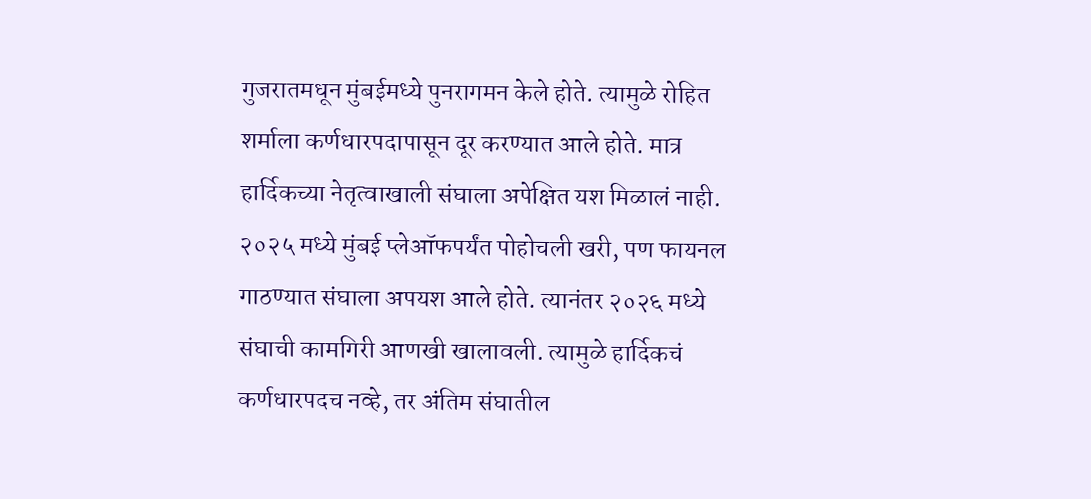गुजरातमधून मुंबईमध्ये पुनरागमन केले होते. त्यामुळे रोहित शर्माला कर्णधारपदापासून दूर करण्यात आले होते. मात्र हार्दिकच्या नेतृत्वाखाली संघाला अपेक्षित यश मिळालं नाही. २०२५ मध्ये मुंबई प्लेऑफपर्यंत पोहोचली खरी, पण फायनल गाठण्यात संघाला अपयश आले होते. त्यानंतर २०२६ मध्ये संघाची कामगिरी आणखी खालावली. त्यामुळे हार्दिकचं कर्णधारपदच नव्हे, तर अंतिम संघातील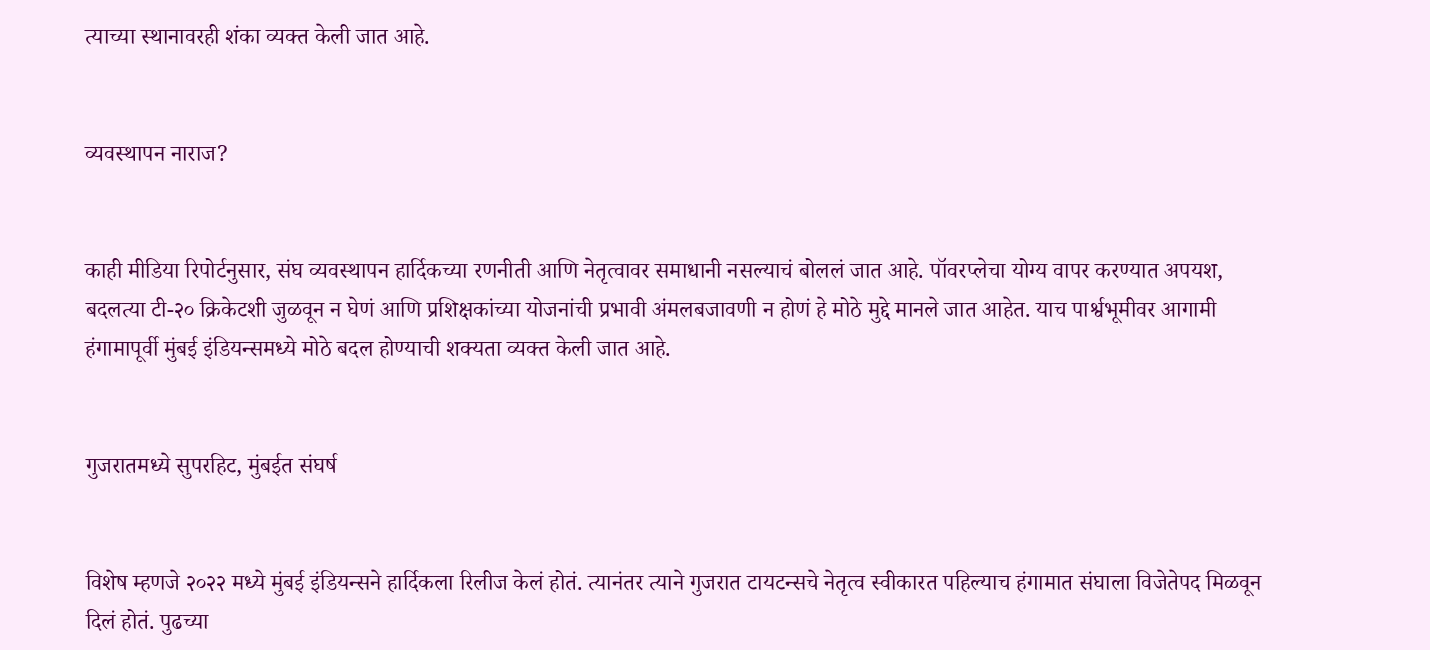त्याच्या स्थानावरही शंका व्यक्त केली जात आहे.


व्यवस्थापन नाराज?


काही मीडिया रिपोर्टनुसार, संघ व्यवस्थापन हार्दिकच्या रणनीती आणि नेतृत्वावर समाधानी नसल्याचं बोललं जात आहे. पॉवरप्लेचा योग्य वापर करण्यात अपयश, बदलत्या टी-२० क्रिकेटशी जुळवून न घेणं आणि प्रशिक्षकांच्या योजनांची प्रभावी अंमलबजावणी न होणं हे मोठे मुद्दे मानले जात आहेत. याच पार्श्वभूमीवर आगामी हंगामापूर्वी मुंबई इंडियन्समध्ये मोठे बदल होण्याची शक्यता व्यक्त केली जात आहे.


गुजरातमध्ये सुपरहिट, मुंबईत संघर्ष


विशेष म्हणजे २०२२ मध्ये मुंबई इंडियन्सने हार्दिकला रिलीज केलं होतं. त्यानंतर त्याने गुजरात टायटन्सचे नेतृत्व स्वीकारत पहिल्याच हंगामात संघाला विजेतेपद मिळवून दिलं होतं. पुढच्या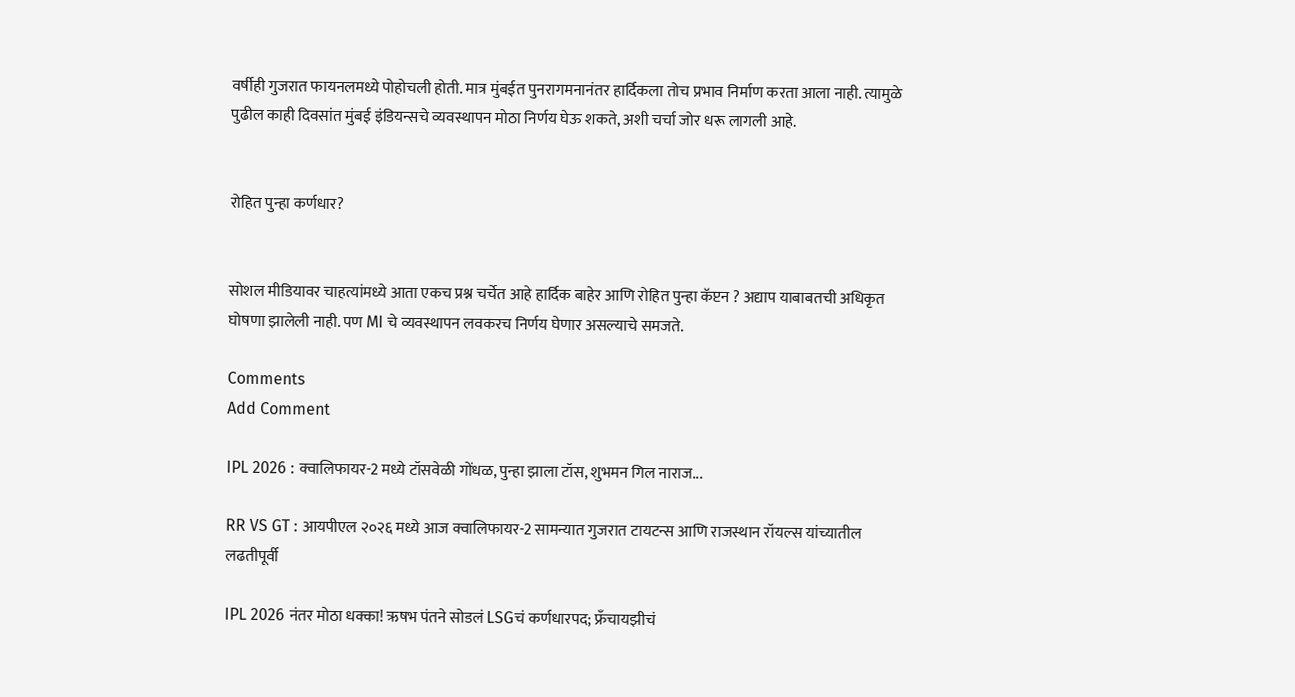वर्षीही गुजरात फायनलमध्ये पोहोचली होती. मात्र मुंबईत पुनरागमनानंतर हार्दिकला तोच प्रभाव निर्माण करता आला नाही. त्यामुळे पुढील काही दिवसांत मुंबई इंडियन्सचे व्यवस्थापन मोठा निर्णय घेऊ शकते, अशी चर्चा जोर धरू लागली आहे.


रोहित पुन्हा कर्णधार?


सोशल मीडियावर चाहत्यांमध्ये आता एकच प्रश्न चर्चेत आहे हार्दिक बाहेर आणि रोहित पुन्हा कॅप्टन ? अद्याप याबाबतची अधिकृत घोषणा झालेली नाही. पण MI चे व्यवस्थापन लवकरच निर्णय घेणार असल्याचे समजते.

Comments
Add Comment

IPL 2026 : क्वालिफायर-2 मध्ये टॉसवेळी गोंधळ, पुन्हा झाला टॉस, शुभमन गिल नाराज...

RR VS GT : आयपीएल २०२६ मध्ये आज क्वालिफायर-2 सामन्यात गुजरात टायटन्स आणि राजस्थान रॉयल्स यांच्यातील लढतीपूर्वी

IPL 2026 नंतर मोठा धक्का! ऋषभ पंतने सोडलं LSGचं कर्णधारपद; फ्रँचायझीचं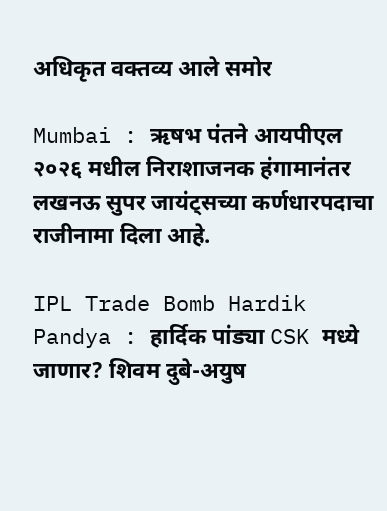अधिकृत वक्तव्य आले समोर

Mumbai : ऋषभ पंतने आयपीएल २०२६ मधील निराशाजनक हंगामानंतर लखनऊ सुपर जायंट्सच्या कर्णधारपदाचा राजीनामा दिला आहे.

IPL Trade Bomb Hardik Pandya : हार्दिक पांड्या CSK मध्ये जाणार? शिवम दुबे-अयुष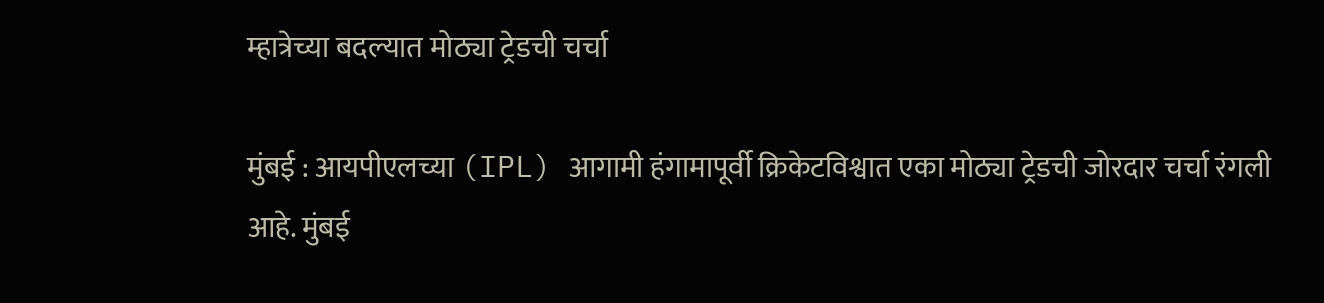म्हात्रेच्या बदल्यात मोठ्या ट्रेडची चर्चा

मुंबई : आयपीएलच्या (IPL) आगामी हंगामापूर्वी क्रिकेटविश्वात एका मोठ्या ट्रेडची जोरदार चर्चा रंगली आहे. मुंबई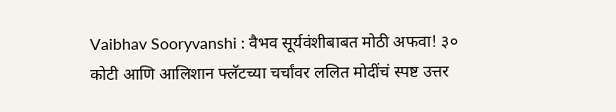Vaibhav Sooryvanshi : वैभव सूर्यवंशीबाबत मोठी अफवा! ३० कोटी आणि आलिशान फ्लॅटच्या चर्चांवर ललित मोदींचं स्पष्ट उत्तर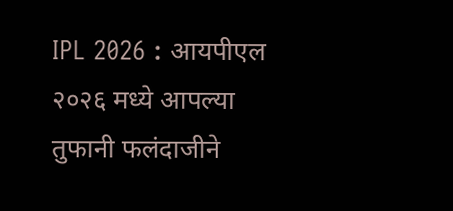IPL 2026 : आयपीएल २०२६ मध्ये आपल्या तुफानी फलंदाजीने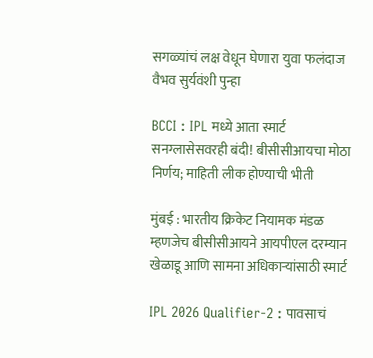सगळ्यांचं लक्ष वेधून घेणारा युवा फलंदाज वैभव सुर्यवंशी पुन्हा

BCCI : IPL मध्ये आता स्मार्ट सनग्लासेसवरही बंदी! बीसीसीआयचा मोठा निर्णय; माहिती लीक होण्याची भीती

मुंबई : भारतीय क्रिकेट नियामक मंडळ म्हणजेच बीसीसीआयने आयपीएल दरम्यान खेळाडू आणि सामना अधिकाऱ्यांसाठी स्मार्ट

IPL 2026 Qualifier-2 : पावसाचं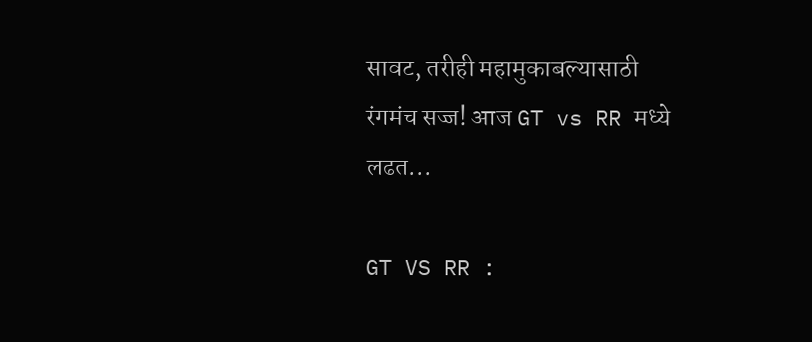सावट, तरीही महामुकाबल्यासाठी रंगमंच सज्ज! आज GT vs RR मध्ये लढत...

GT VS RR :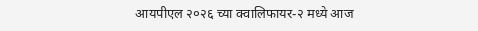आयपीएल २०२६ च्या क्वालिफायर-२ मध्ये आज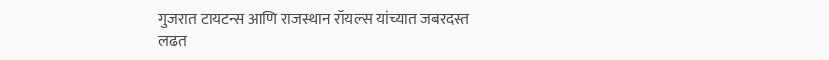गुजरात टायटन्स आणि राजस्थान रॉयल्स यांच्यात जबरदस्त लढत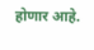होणार आहे.